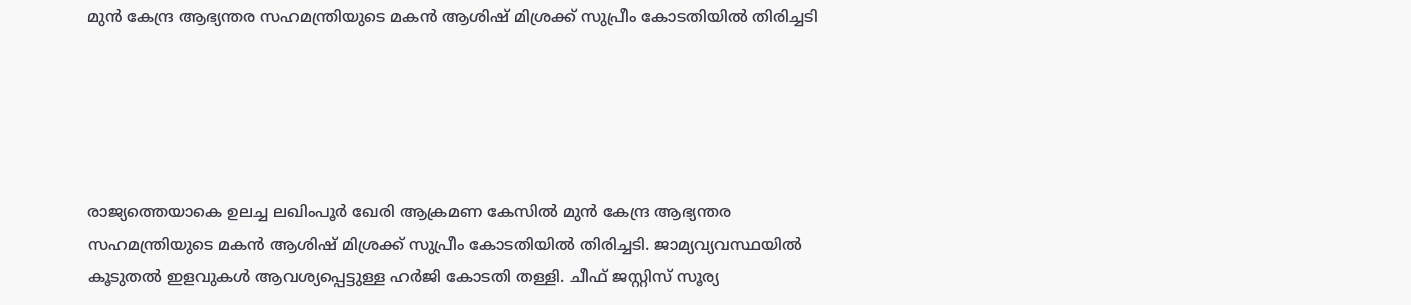മുൻ കേന്ദ്ര ആഭ്യന്തര സഹമന്ത്രിയുടെ മകൻ ആശിഷ് മിശ്രക്ക് സുപ്രീം കോടതിയിൽ തിരിച്ചടി





രാജ്യത്തെയാകെ ഉലച്ച ലഖിംപൂര്‍ ഖേരി ആക്രമണ കേസിൽ മുൻ കേന്ദ്ര ആഭ്യന്തര സഹമന്ത്രിയുടെ മകൻ ആശിഷ് മിശ്രക്ക് സുപ്രീം കോടതിയിൽ തിരിച്ചടി. ജാമ്യവ്യവസ്ഥയിൽ കൂടുതൽ ഇളവുകൾ ആവശ്യപ്പെട്ടുള്ള ഹര്‍ജി കോടതി തള്ളി. ചീഫ് ജസ്റ്റിസ് സൂര്യ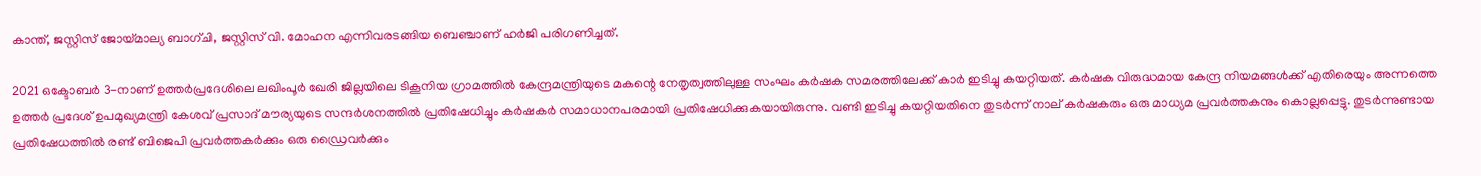കാന്ത്, ജസ്റ്റിസ് ജോയ്മാല്യ ബാഗ്ചി, ജസ്റ്റിസ് വി. മോഹന എന്നിവരടങ്ങിയ ബെഞ്ചാണ് ഹർജി പരിഗണിച്ചത്.

2021 ഒക്ടോബർ 3-നാണ് ഉത്തർപ്രദേശിലെ ലഖിംപൂർ ഖേരി ജില്ലയിലെ ടികൂനിയ ഗ്രാമത്തിൽ കേന്ദ്രമന്ത്രിയുടെ മകന്റെ നേതൃത്വത്തിലുള്ള സംഘം കര്‍ഷക സമരത്തിലേക്ക് കാര്‍ ഇടിച്ചു കയറ്റിയത്. കര്‍ഷക വിരുദ്ധമായ കേന്ദ്ര നിയമങ്ങൾക്ക് എതിരെയും അന്നത്തെ ഉത്തര്‍ പ്രദേശ് ഉപമുഖ്യമന്ത്രി കേശവ് പ്രസാദ് മൗര്യയുടെ സന്ദര്‍ശനത്തിൽ പ്രതിഷേധിച്ചും കർഷകർ സമാധാനപരമായി പ്രതിഷേധിക്കുകയായിരുന്നു. വണ്ടി ഇടിച്ചു കയറ്റിയതിനെ തുടര്‍ന്ന് നാല് കര്‍ഷകരും ഒരു മാധ്യമ പ്രവര്‍ത്തകനും കൊല്ലപ്പെട്ടു. തുടര്‍ന്നുണ്ടായ പ്രതിഷേധത്തിൽ രണ്ട് ബിജെപി പ്രവര്‍ത്തകര്‍ക്കും ഒരു ഡ്രൈവര്‍ക്കും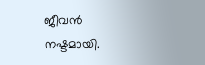ജീവൻ നഷ്ടമായി.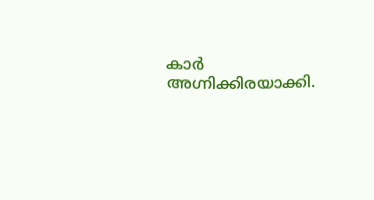കാര്‍ അഗ്നിക്കിരയാക്കി.